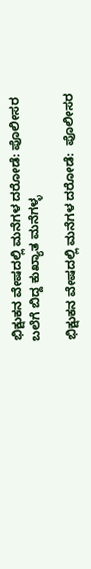ಭಿಕ್ಷುಕನ ವೇಷದಲ್ಲಿ ಮನೆಗಳ ದರೋಡೆ: ಪೊಲೀಸರ ಬಲೆಗೆ ಬಿದ್ದ ಕುಖ್ಯಾತ ಮನೆಗಳ್ಳ

ಭಿಕ್ಷುಕನ ವೇಷದಲ್ಲಿ ಮನೆಗಳ ದರೋಡೆ:  ಪೊಲೀಸರ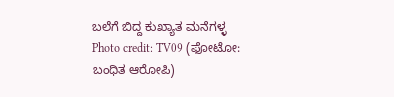ಬಲೆಗೆ ಬಿದ್ದ ಕುಖ್ಯಾತ ಮನೆಗಳ್ಳ
Photo credit: TV09 (ಫೋಟೋ: ಬಂಧಿತ ಆರೋಪಿ)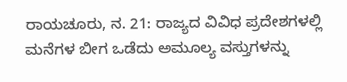ರಾಯಚೂರು, ನ. 21: ರಾಜ್ಯದ ವಿವಿಧ ಪ್ರದೇಶಗಳಲ್ಲಿ ಮನೆಗಳ ಬೀಗ ಒಡೆದು ಅಮೂಲ್ಯ ವಸ್ತುಗಳನ್ನು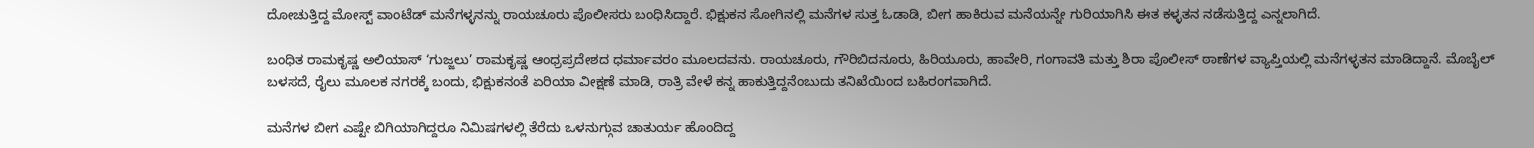ದೋಚುತ್ತಿದ್ದ ಮೋಸ್ಟ್‌ ವಾಂಟೆಡ್‌ ಮನೆಗಳ್ಳನನ್ನು ರಾಯಚೂರು ಪೊಲೀಸರು ಬಂಧಿಸಿದ್ದಾರೆ. ಭಿಕ್ಷುಕನ ಸೋಗಿನಲ್ಲಿ ಮನೆಗಳ ಸುತ್ತ ಓಡಾಡಿ, ಬೀಗ ಹಾಕಿರುವ ಮನೆಯನ್ನೇ ಗುರಿಯಾಗಿಸಿ ಈತ ಕಳ್ಳತನ ನಡೆಸುತ್ತಿದ್ದ ಎನ್ನಲಾಗಿದೆ.

ಬಂಧಿತ ರಾಮಕೃಷ್ಣ ಅಲಿಯಾಸ್ ‘ಗುಜ್ಜಲು’ ರಾಮಕೃಷ್ಣ ಆಂಧ್ರಪ್ರದೇಶದ ಧರ್ಮಾವರಂ ಮೂಲದವನು. ರಾಯಚೂರು, ಗೌರಿಬಿದನೂರು, ಹಿರಿಯೂರು, ಹಾವೇರಿ, ಗಂಗಾವತಿ ಮತ್ತು ಶಿರಾ ಪೊಲೀಸ್ ಠಾಣೆಗಳ ವ್ಯಾಪ್ತಿಯಲ್ಲಿ ಮನೆಗಳ್ಳತನ ಮಾಡಿದ್ದಾನೆ. ಮೊಬೈಲ್ ಬಳಸದೆ, ರೈಲು ಮೂಲಕ ನಗರಕ್ಕೆ ಬಂದು, ಭಿಕ್ಷುಕನಂತೆ ಏರಿಯಾ ವೀಕ್ಷಣೆ ಮಾಡಿ, ರಾತ್ರಿ ವೇಳೆ ಕನ್ನ ಹಾಕುತ್ತಿದ್ದನೆಂಬುದು ತನಿಖೆಯಿಂದ ಬಹಿರಂಗವಾಗಿದೆ.

ಮನೆಗಳ ಬೀಗ ಎಷ್ಟೇ ಬಿಗಿಯಾಗಿದ್ದರೂ ನಿಮಿಷಗಳಲ್ಲಿ ತೆರೆದು ಒಳನುಗ್ಗುವ ಚಾತುರ್ಯ ಹೊಂದಿದ್ದ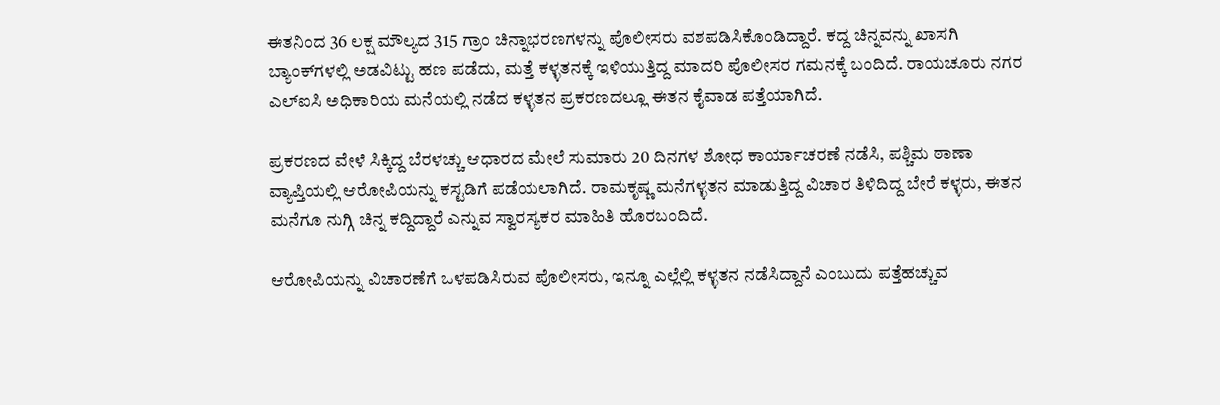ಈತನಿಂದ 36 ಲಕ್ಷ ಮೌಲ್ಯದ 315 ಗ್ರಾಂ ಚಿನ್ನಾಭರಣಗಳನ್ನು ಪೊಲೀಸರು ವಶಪಡಿಸಿಕೊಂಡಿದ್ದಾರೆ. ಕದ್ದ ಚಿನ್ನವನ್ನು ಖಾಸಗಿ ಬ್ಯಾಂಕ್‌ಗಳಲ್ಲಿ ಅಡವಿಟ್ಟು ಹಣ ಪಡೆದು, ಮತ್ತೆ ಕಳ್ಳತನಕ್ಕೆ ಇಳಿಯುತ್ತಿದ್ದ ಮಾದರಿ ಪೊಲೀಸರ ಗಮನಕ್ಕೆ ಬಂದಿದೆ. ರಾಯಚೂರು ನಗರ ಎಲ್ಐಸಿ ಅಧಿಕಾರಿಯ ಮನೆಯಲ್ಲಿ ನಡೆದ ಕಳ್ಳತನ ಪ್ರಕರಣದಲ್ಲೂ ಈತನ ಕೈವಾಡ ಪತ್ತೆಯಾಗಿದೆ.

ಪ್ರಕರಣದ ವೇಳೆ ಸಿಕ್ಕಿದ್ದ ಬೆರಳಚ್ಚು ಆಧಾರದ ಮೇಲೆ ಸುಮಾರು 20 ದಿನಗಳ ಶೋಧ ಕಾರ್ಯಾಚರಣೆ ನಡೆಸಿ, ಪಶ್ಚಿಮ ಠಾಣಾ ವ್ಯಾಪ್ತಿಯಲ್ಲಿ ಆರೋಪಿಯನ್ನು ಕಸ್ಟಡಿಗೆ ಪಡೆಯಲಾಗಿದೆ. ರಾಮಕೃಷ್ಣ ಮನೆಗಳ್ಳತನ ಮಾಡುತ್ತಿದ್ದ ವಿಚಾರ ತಿಳಿದಿದ್ದ ಬೇರೆ ಕಳ್ಳರು, ಈತನ ಮನೆಗೂ ನುಗ್ಗಿ ಚಿನ್ನ ಕದ್ದಿದ್ದಾರೆ ಎನ್ನುವ ಸ್ವಾರಸ್ಯಕರ ಮಾಹಿತಿ ಹೊರಬಂದಿದೆ.

ಆರೋಪಿಯನ್ನು ವಿಚಾರಣೆಗೆ ಒಳಪಡಿಸಿರುವ ಪೊಲೀಸರು, ಇನ್ನೂ ಎಲ್ಲೆಲ್ಲಿ ಕಳ್ಳತನ ನಡೆಸಿದ್ದಾನೆ ಎಂಬುದು ಪತ್ತೆಹಚ್ಚುವ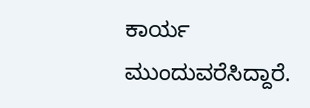ಕಾರ್ಯ ಮುಂದುವರೆಸಿದ್ದಾರೆ.